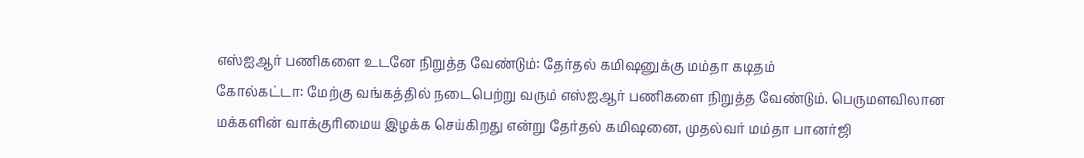எஸ்ஐஆர் பணிகளை உடனே நிறுத்த வேண்டும்: தேர்தல் கமிஷனுக்கு மம்தா கடிதம்
கோல்கட்டா: மேற்கு வங்கத்தில் நடைபெற்று வரும் எஸ்ஐஆர் பணிகளை நிறுத்த வேண்டும். பெருமளவிலான மக்களின் வாக்குரிமைய இழக்க செய்கிறது என்று தேர்தல் கமிஷனை, முதல்வர் மம்தா பானர்ஜி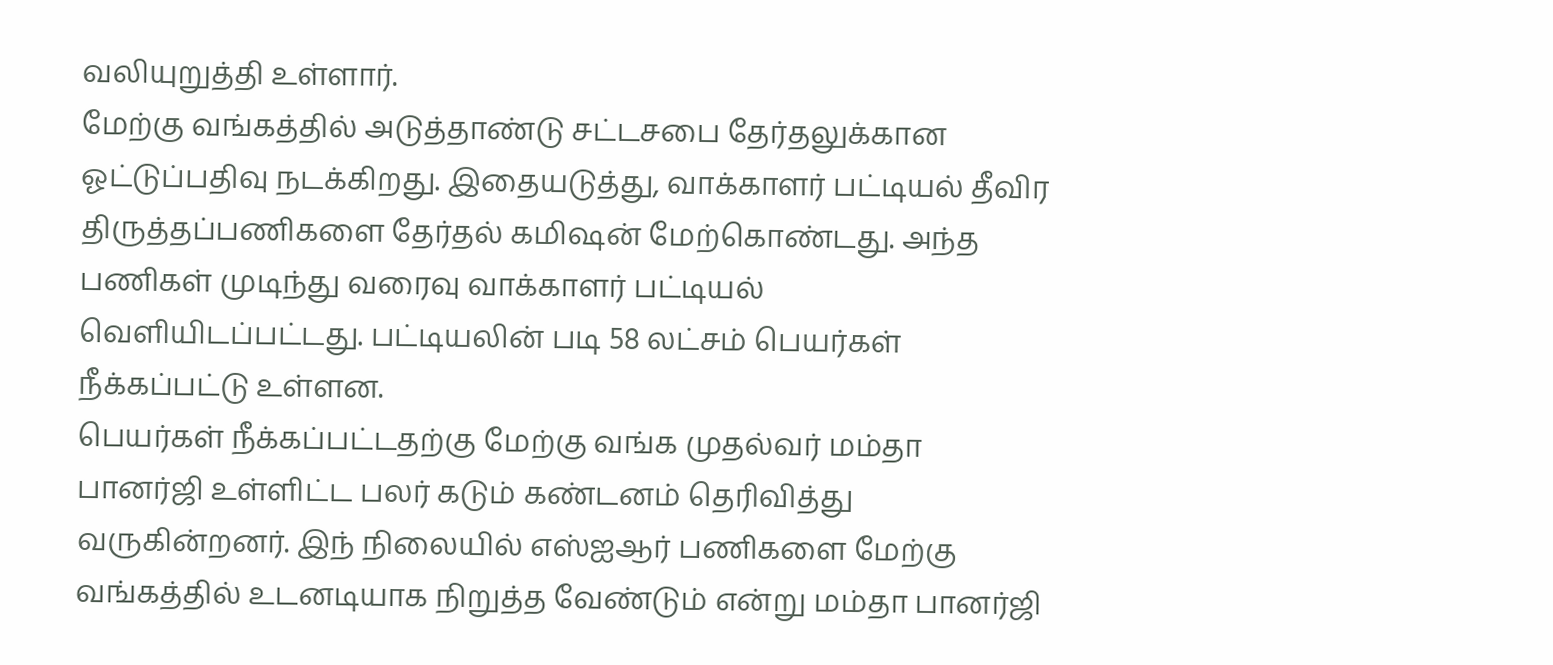வலியுறுத்தி உள்ளார்.
மேற்கு வங்கத்தில் அடுத்தாண்டு சட்டசபை தேர்தலுக்கான ஓட்டுப்பதிவு நடக்கிறது. இதையடுத்து, வாக்காளர் பட்டியல் தீவிர திருத்தப்பணிகளை தேர்தல் கமிஷன் மேற்கொண்டது. அந்த பணிகள் முடிந்து வரைவு வாக்காளர் பட்டியல் வெளியிடப்பட்டது. பட்டியலின் படி 58 லட்சம் பெயர்கள் நீக்கப்பட்டு உள்ளன.
பெயர்கள் நீக்கப்பட்டதற்கு மேற்கு வங்க முதல்வர் மம்தா பானர்ஜி உள்ளிட்ட பலர் கடும் கண்டனம் தெரிவித்து வருகின்றனர். இந் நிலையில் எஸ்ஐஆர் பணிகளை மேற்கு வங்கத்தில் உடனடியாக நிறுத்த வேண்டும் என்று மம்தா பானர்ஜி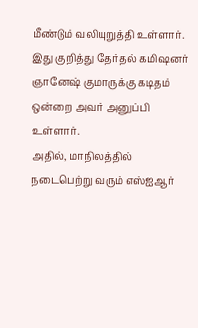மீண்டும் வலியுறுத்தி உள்ளார். இது குறித்து தேர்தல் கமிஷனர் ஞானேஷ் குமாருக்கு கடிதம் ஒன்றை அவர் அனுப்பி உள்ளார்.
அதில், மாநிலத்தில் நடைபெற்று வரும் எஸ்ஐஆர்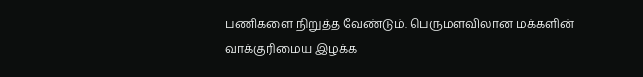பணிகளை நிறுத்த வேண்டும். பெருமளவிலான மக்களின் வாக்குரிமைய இழக்க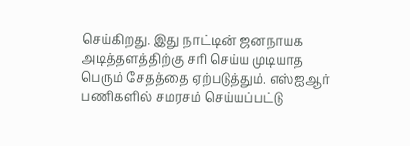செய்கிறது. இது நாட்டின் ஜனநாயக அடித்தளத்திற்கு சரி செய்ய முடியாத பெரும் சேதத்தை ஏற்படுத்தும். எஸ்ஐஆர் பணிகளில் சமரசம் செய்யப்பட்டு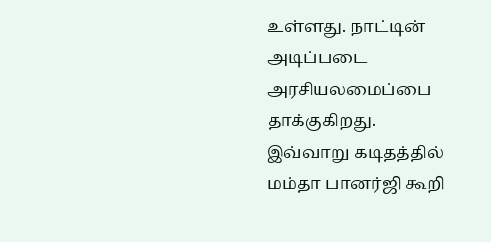உள்ளது. நாட்டின் அடிப்படை அரசியலமைப்பை தாக்குகிறது.
இவ்வாறு கடிதத்தில் மம்தா பானர்ஜி கூறி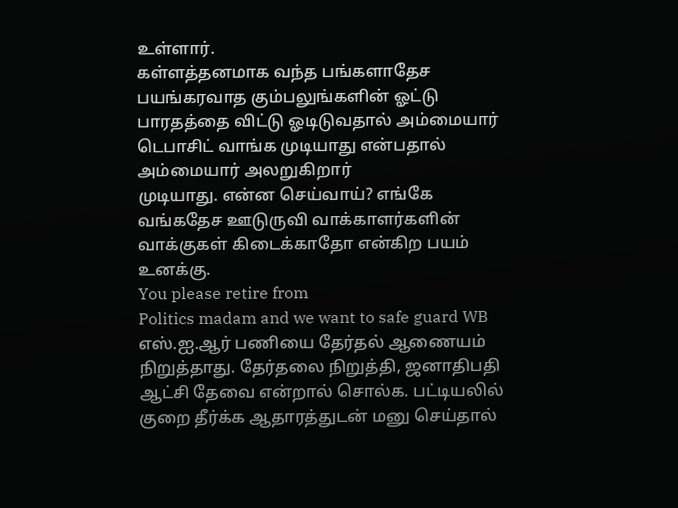உள்ளார்.
கள்ளத்தனமாக வந்த பங்களாதேச பயங்கரவாத கும்பலுங்களின் ஓட்டு பாரதத்தை விட்டு ஓடிடுவதால் அம்மையார் டெபாசிட் வாங்க முடியாது என்பதால் அம்மையார் அலறுகிறார்
முடியாது. என்ன செய்வாய்? எங்கே வங்கதேச ஊடுருவி வாக்காளர்களின் வாக்குகள் கிடைக்காதோ என்கிற பயம் உனக்கு.
You please retire from
Politics madam and we want to safe guard WB
எஸ்.ஐ.ஆர் பணியை தேர்தல் ஆணையம் நிறுத்தாது. தேர்தலை நிறுத்தி, ஜனாதிபதி ஆட்சி தேவை என்றால் சொல்க. பட்டியலில் குறை தீர்க்க ஆதாரத்துடன் மனு செய்தால்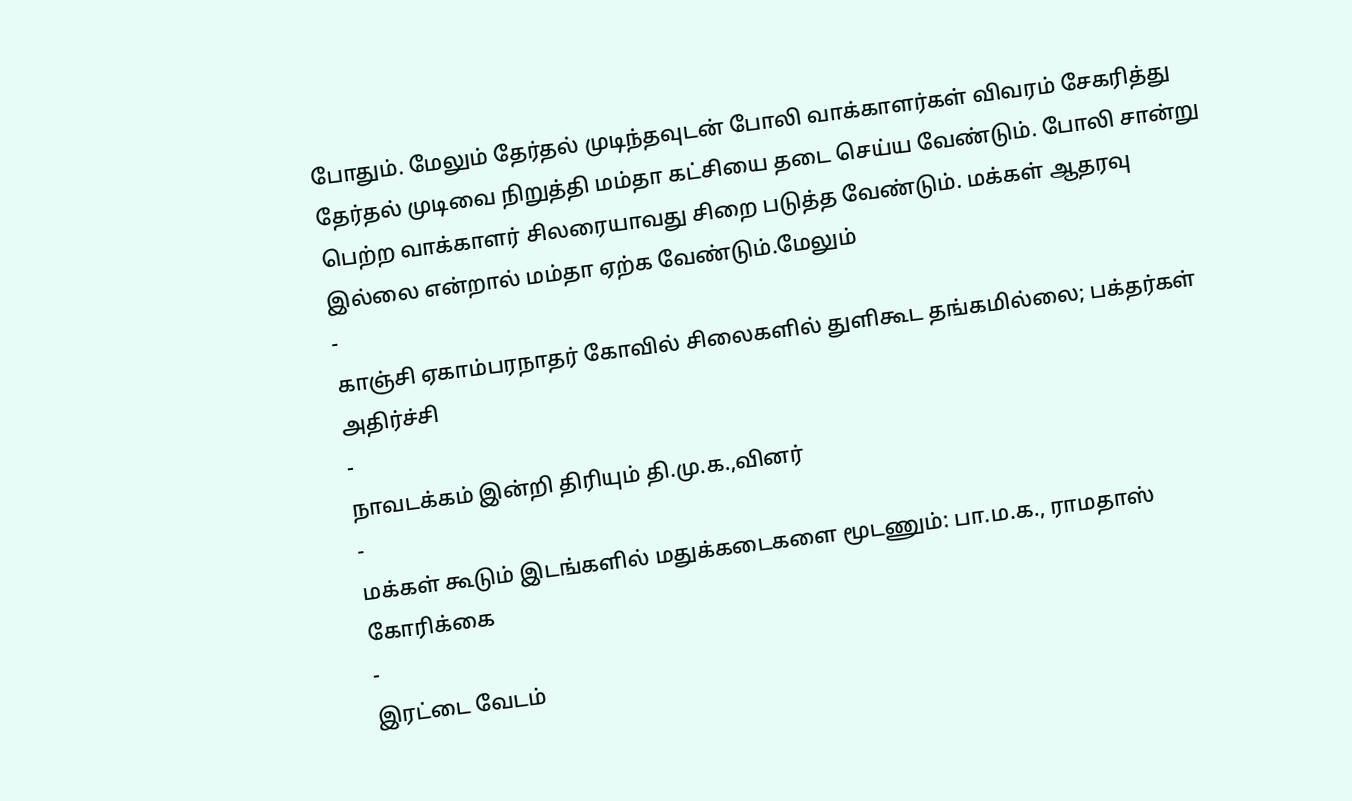போதும். மேலும் தேர்தல் முடிந்தவுடன் போலி வாக்காளர்கள் விவரம் சேகரித்து தேர்தல் முடிவை நிறுத்தி மம்தா கட்சியை தடை செய்ய வேண்டும். போலி சான்று பெற்ற வாக்காளர் சிலரையாவது சிறை படுத்த வேண்டும். மக்கள் ஆதரவு இல்லை என்றால் மம்தா ஏற்க வேண்டும்.மேலும்
-
காஞ்சி ஏகாம்பரநாதர் கோவில் சிலைகளில் துளிகூட தங்கமில்லை; பக்தர்கள் அதிர்ச்சி
-
நாவடக்கம் இன்றி திரியும் தி.மு.க.,வினர்
-
மக்கள் கூடும் இடங்களில் மதுக்கடைகளை மூடணும்: பா.ம.க., ராமதாஸ் கோரிக்கை
-
இரட்டை வேடம்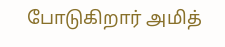போடுகிறார் அமித்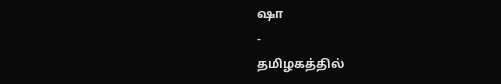ஷா
-
தமிழகத்தில்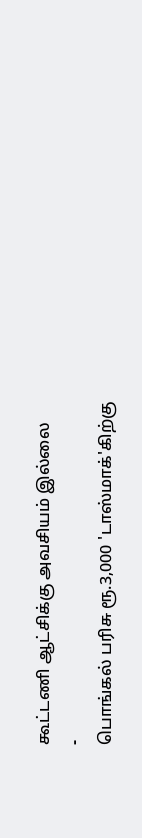கூட்டணி ஆட்சிக்கு அவசியம் இல்லை
-
பொங்கல் பரிசு ரூ.3,000 'டாஸ்மாக்'கிற்கு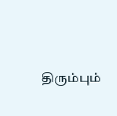திரும்பும்